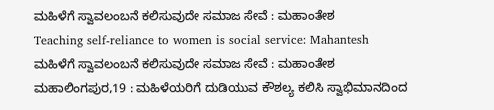ಮಹಿಳೆಗೆ ಸ್ವಾವಲಂಬನೆ ಕಲಿಸುವುದೇ ಸಮಾಜ ಸೇವೆ : ಮಹಾಂತೇಶ
Teaching self-reliance to women is social service: Mahantesh
ಮಹಿಳೆಗೆ ಸ್ವಾವಲಂಬನೆ ಕಲಿಸುವುದೇ ಸಮಾಜ ಸೇವೆ : ಮಹಾಂತೇಶ
ಮಹಾಲಿಂಗಪುರ,19 : ಮಹಿಳೆಯರಿಗೆ ದುಡಿಯುವ ಕೌಶಲ್ಯ ಕಲಿಸಿ ಸ್ವಾಭಿಮಾನದಿಂದ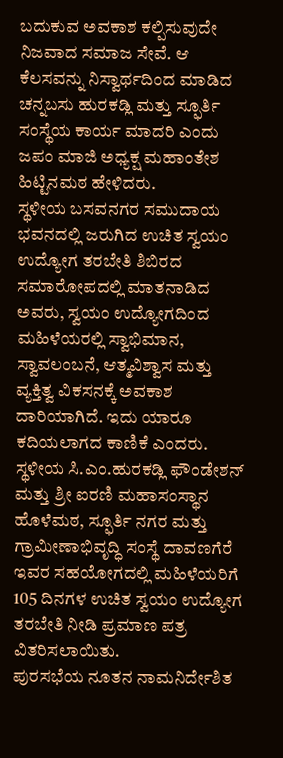ಬದುಕುವ ಅವಕಾಶ ಕಲ್ಪಿಸುವುದೇ ನಿಜವಾದ ಸಮಾಜ ಸೇವೆ. ಆ ಕೆಲಸವನ್ನು ನಿಸ್ವಾರ್ಥದಿಂದ ಮಾಡಿದ ಚನ್ನಬಸು ಹುರಕಡ್ಲಿ ಮತ್ತು ಸ್ಫೂರ್ತಿ ಸಂಸ್ಥೆಯ ಕಾರ್ಯ ಮಾದರಿ ಎಂದು ಜಪಂ ಮಾಜಿ ಅಧ್ಯಕ್ಷ ಮಹಾಂತೇಶ ಹಿಟ್ಟಿನಮಠ ಹೇಳಿದರು.
ಸ್ಥಳೀಯ ಬಸವನಗರ ಸಮುದಾಯ ಭವನದಲ್ಲಿ ಜರುಗಿದ ಉಚಿತ ಸ್ವಯಂ ಉದ್ಯೋಗ ತರಬೇತಿ ಶಿಬಿರದ ಸಮಾರೋಪದಲ್ಲಿ ಮಾತನಾಡಿದ ಅವರು, ಸ್ವಯಂ ಉದ್ಯೋಗದಿಂದ ಮಹಿಳೆಯರಲ್ಲಿ ಸ್ವಾಭಿಮಾನ, ಸ್ವಾವಲಂಬನೆ, ಆತ್ಮವಿಶ್ವಾಸ ಮತ್ತು ವ್ಯಕ್ತಿತ್ವ ವಿಕಸನಕ್ಕೆ ಅವಕಾಶ ದಾರಿಯಾಗಿದೆ. ಇದು ಯಾರೂ ಕದಿಯಲಾಗದ ಕಾಣಿಕೆ ಎಂದರು.
ಸ್ಥಳೀಯ ಸಿ.ಎಂ.ಹುರಕಡ್ಲಿ ಫೌಂಡೇಶನ್ ಮತ್ತು ಶ್ರೀ ಐರಣಿ ಮಹಾಸಂಸ್ಥಾನ ಹೊಳೆಮಠ, ಸ್ಫೂರ್ತಿ ನಗರ ಮತ್ತು ಗ್ರಾಮೀಣಾಭಿವೃದ್ಧಿ ಸಂಸ್ಥೆ ದಾವಣಗೆರೆ ಇವರ ಸಹಯೋಗದಲ್ಲಿ ಮಹಿಳೆಯರಿಗೆ 105 ದಿನಗಳ ಉಚಿತ ಸ್ವಯಂ ಉದ್ಯೋಗ ತರಬೇತಿ ನೀಡಿ ಪ್ರಮಾಣ ಪತ್ರ ವಿತರಿಸಲಾಯಿತು.
ಪುರಸಭೆಯ ನೂತನ ನಾಮನಿರ್ದೇಶಿತ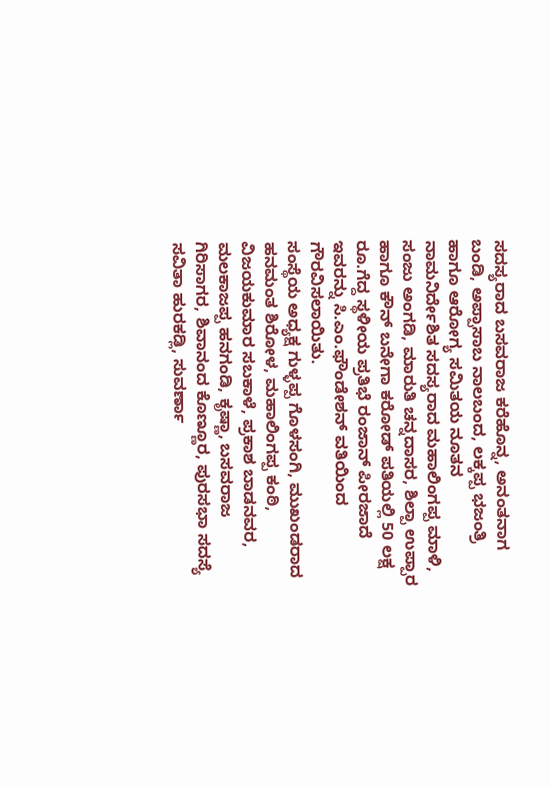ಸದಸ್ಯರಾದ ಬಸವರಾಜ ಕರೆಹೊನ್ನ, ಅನಂತನಾಗ ಬಂಡಿ, ಅಪ್ಪಾಸಾಬ ನಾಲಬಂದ, ಲಕ್ಕಪ್ಪ ಭಜಂತ್ರಿ ಹಾಗೂ ಆರೋಗ್ಯ ಸಮಿತಯ ನೂತನ ನಾಮನಿರ್ದೇಶಿತ ಸದಸ್ಯರಾದ ಮಹಾಲಿಂಗಪ್ಪ ಮಾಳಿ, ಸಂಜು ಅಂಗಡಿ, ಮಾರುತಿ ಚನ್ನದಾಸರ, ಶಿಲ್ಪಾ ಉಪ್ಪಾರ ಹಾಗೂ ಕೌನ್ ಬನೇಗಾ ಕರೋಡ್ ಪತಿಯಲ್ಲಿ 50 ಲಕ್ಷ ರೂ.ಗೆದ್ದ ಸ್ಥಳೀಯ ಪ್ರತಿಭೆ ರಂಜಾನ್ ಪೀರಜಾದೆ ಇವರನ್ನು ಸಿ.ಎಂ.ಫೌಂಡೇಶನ್ ವತಿಯಿಂದ ಗೌರವಿಸಲಾಯಿತು.
ಸಂಸ್ಥೆಯ ಅಧ್ಯಕ್ಷ ಗುಳ್ಳಪ್ಪ ಗೊಳಸಂಗಿ, ಮುಖಂಡರಾದ ಹನಮಂತ ಶಿರೋಳ, ಮಹಾಲಿಂಗಪ್ಪ ಕಂಠಿ, ವಿಜಯಕುಮಾರ ಸಬಕಾಳೆ, ಪ್ರಕಾಶ ಬಾಡನವರ, ಮಲಕಾಜಪ್ಪ ಹನಗಂಡಿ, ಕೃಷ್ಣಾ, ಬಸವರಾಜ ಗಿರಿಸಾಗರ, ಶಿವಾನಂದ ಕೊಣ್ಣೂರ, ಪುರಸಭಾ ಸದಸ್ಯೆ ಸವಿತಾ ಹುರಕಡ್ಲಿ, ಸುವರ್ಣಾ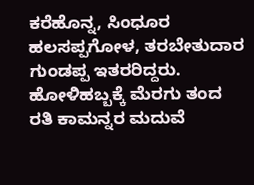ಕರೆಹೊನ್ನ, ಸಿಂಧೂರ ಹಲಸಪ್ಪಗೋಳ, ತರಬೇತುದಾರ ಗುಂಡಪ್ಪ ಇತರರಿದ್ದರು.
ಹೋಳಿಹಬ್ಬಕ್ಕೆ ಮೆರಗು ತಂದ ರತಿ ಕಾಮನ್ನರ ಮದುವೆ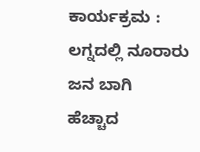ಕಾರ್ಯಕ್ರಮ : ಲಗ್ನದಲ್ಲಿ ನೂರಾರು ಜನ ಬಾಗಿ
ಹೆಚ್ಚಾದ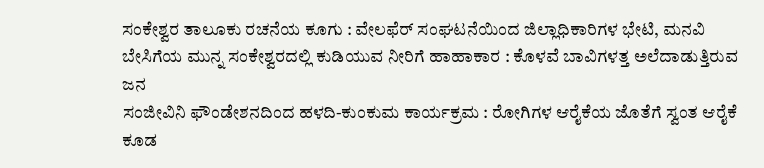ಸಂಕೇಶ್ವರ ತಾಲೂಕು ರಚನೆಯ ಕೂಗು : ವೇಲಫೆರ್ ಸಂಘಟನೆಯಿಂದ ಜಿಲ್ಲಾಧಿಕಾರಿಗಳ ಭೇಟಿ, ಮನವಿ
ಬೇಸಿಗೆಯ ಮುನ್ನ ಸಂಕೇಶ್ವರದಲ್ಲಿ ಕುಡಿಯುವ ನೀರಿಗೆ ಹಾಹಾಕಾರ : ಕೊಳವೆ ಬಾವಿಗಳತ್ತ ಅಲೆದಾಡುತ್ತಿರುವ ಜನ
ಸಂಜೀವಿನಿ ಫೌಂಡೇಶನದಿಂದ ಹಳದಿ-ಕುಂಕುಮ ಕಾರ್ಯಕ್ರಮ : ರೋಗಿಗಳ ಆರೈಕೆಯ ಜೊತೆಗೆ ಸ್ವಂತ ಆರೈಕೆ ಕೂಡ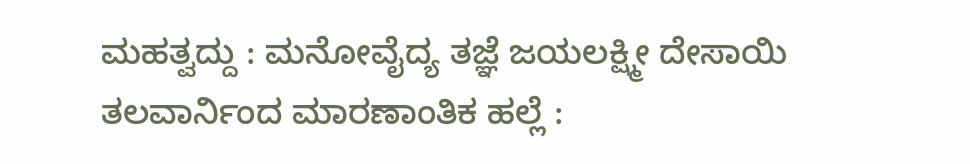ಮಹತ್ವದ್ದು : ಮನೋವೈದ್ಯ ತಜ್ಞೆ ಜಯಲಕ್ಷ್ಮೀ ದೇಸಾಯಿ
ತಲವಾರ್ನಿಂದ ಮಾರಣಾಂತಿಕ ಹಲ್ಲೆ :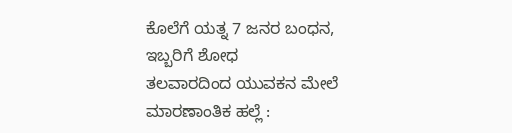ಕೊಲೆಗೆ ಯತ್ನ 7 ಜನರ ಬಂಧನ, ಇಬ್ಬರಿಗೆ ಶೋಧ
ತಲವಾರದಿಂದ ಯುವಕನ ಮೇಲೆ ಮಾರಣಾಂತಿಕ ಹಲ್ಲೆ :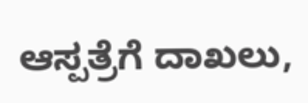ಆಸ್ಪತ್ರೆಗೆ ದಾಖಲು,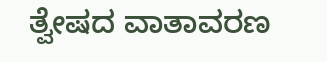ತ್ವೇಷದ ವಾತಾವರಣ